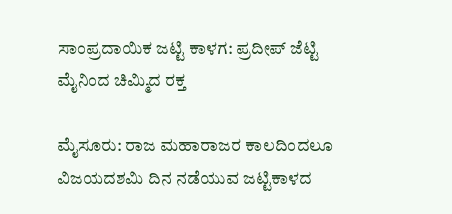ಸಾಂಪ್ರದಾಯಿಕ ಜಟ್ಟಿ ಕಾಳಗ: ಪ್ರದೀಪ್ ಜೆಟ್ಟಿ ಮೈನಿಂದ ಚಿಮ್ಮಿದ‌ ರಕ್ತ

ಮೈಸೂರು: ರಾಜ ಮಹಾರಾಜರ ಕಾಲದಿಂದಲೂ ವಿಜಯದಶಮಿ ದಿನ ನಡೆಯುವ ಜಟ್ಟಿಕಾಳದ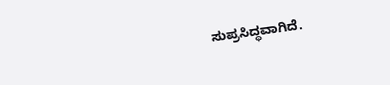ಸುಪ್ರಸಿದ್ಧವಾಗಿದೆ.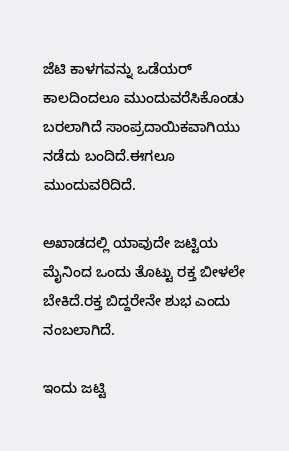ಜೆಟಿ ಕಾಳಗವನ್ನು ಒಡೆಯರ್ ಕಾಲದಿಂದಲೂ ಮುಂದುವರೆಸಿಕೊಂಡು ಬರಲಾಗಿದೆ ಸಾಂಪ್ರದಾಯಿಕವಾಗಿಯು ನಡೆದು ಬಂದಿದೆ.ಈ‌ಗಲೂ ಮುಂದುವರಿದಿದೆ.

ಅಖಾಡದಲ್ಲಿ ಯಾವುದೇ ಜಟ್ಟಿಯ ಮೈನಿಂದ ಒಂದು ತೊಟ್ಟು ರಕ್ತ ಬೀಳಲೇ ಬೇಕಿದೆ.ರಕ್ತ‌‌ ಬಿದ್ದರೇನೇ ಶುಭ ಎಂದು ನಂಬಲಾಗಿದೆ.

ಇಂದು ಜಟ್ಟಿ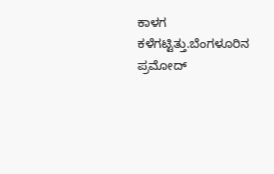ಕಾಳಗ ಕಳೆಗಟ್ಟಿತ್ತು.ಬೆಂಗಳೂರಿನ ಪ್ರಮೋದ್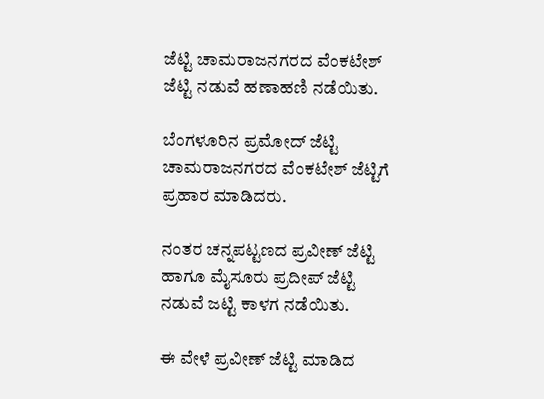ಜೆಟ್ಟಿ ಚಾಮರಾಜನಗರದ ವೆಂಕಟೇಶ್ ಜೆಟ್ಟಿ ನಡುವೆ‌ ಹಣಾಹಣಿ ನಡೆಯಿತು.

ಬೆಂಗಳೂರಿನ ಪ್ರಮೋದ್ ಜೆಟ್ಟಿ ಚಾಮರಾಜನಗರದ ವೆಂಕಟೇಶ್ ಜೆಟ್ಟಿಗೆ ಪ್ರಹಾರ‌ ಮಾಡಿದರು.

ನಂತರ ಚನ್ನಪಟ್ಟಣದ ಪ್ರವೀಣ್ ಜೆಟ್ಟಿ ಹಾಗೂ ಮೈಸೂರು ಪ್ರದೀಪ್ ಜೆಟ್ಟಿ ನಡುವೆ‌ ಜಟ್ಟಿ ಕಾಳಗ ನಡೆಯಿತು.

ಈ‌ ವೇಳೆ ಪ್ರವೀಣ್ ಜೆಟ್ಟಿ ಮಾಡಿದ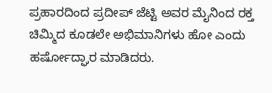ಪ್ರಹಾರದಿಂದ ಪ್ರದೀಪ್ ಜೆಟ್ಟಿ ಅವರ‌ ಮೈನಿಂದ ರಕ್ತ‌ ಚಿಮ್ಮಿದ‌ ಕೂಡಲೇ ಅಭಿಮಾನಿಗಳು ಹೋ ಎಂದು ಹರ್ಷೋದ್ಘಾರ‌ ಮಾಡಿದರು.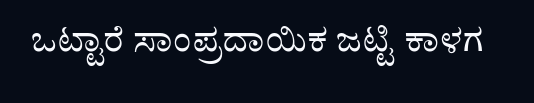ಒಟ್ಟಾರೆ ಸಾಂಪ್ರದಾಯಿಕ ಜಟ್ಟಿ ಕಾಳಗ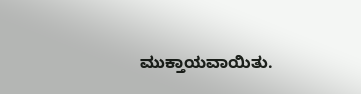ಮುಕ್ತಾಯವಾಯಿತು.